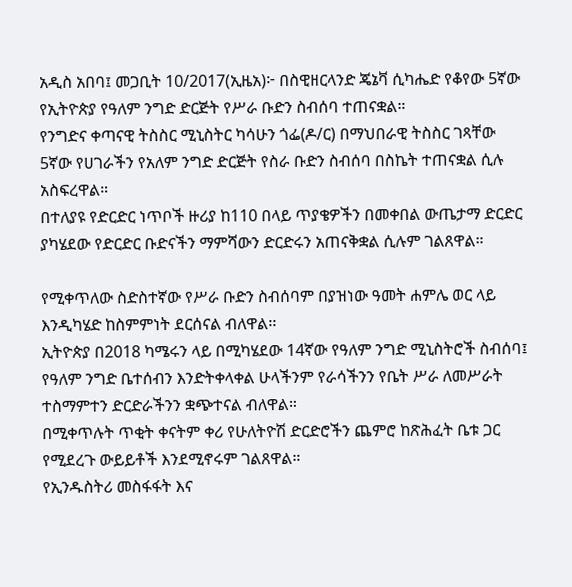አዲስ አበባ፤ መጋቢት 10/2017(ኢዜአ)፦ በስዊዘርላንድ ጄኔቫ ሲካሔድ የቆየው 5ኛው የኢትዮጵያ የዓለም ንግድ ድርጅት የሥራ ቡድን ስብሰባ ተጠናቋል።
የንግድና ቀጣናዊ ትስስር ሚኒስትር ካሳሁን ጎፌ(ዶ/ር) በማህበራዊ ትስስር ገጻቸው 5ኛው የሀገራችን የአለም ንግድ ድርጅት የስራ ቡድን ስብሰባ በስኬት ተጠናቋል ሲሉ አስፍረዋል።
በተለያዩ የድርድር ነጥቦች ዙሪያ ከ110 በላይ ጥያቄዎችን በመቀበል ውጤታማ ድርድር ያካሄደው የድርድር ቡድናችን ማምሻውን ድርድሩን አጠናቅቋል ሲሉም ገልጸዋል።

የሚቀጥለው ስድስተኛው የሥራ ቡድን ስብሰባም በያዝነው ዓመት ሐምሌ ወር ላይ እንዲካሄድ ከስምምነት ደርሰናል ብለዋል፡፡
ኢትዮጵያ በ2018 ካሜሩን ላይ በሚካሄደው 14ኛው የዓለም ንግድ ሚኒስትሮች ስብሰባ፤ የዓለም ንግድ ቤተሰብን እንድትቀላቀል ሁላችንም የራሳችንን የቤት ሥራ ለመሥራት ተስማምተን ድርድራችንን ቋጭተናል ብለዋል።
በሚቀጥሉት ጥቂት ቀናትም ቀሪ የሁለትዮሽ ድርድሮችን ጨምሮ ከጽሕፈት ቤቱ ጋር የሚደረጉ ውይይቶች እንደሚኖሩም ገልጸዋል።
የኢንዱስትሪ መስፋፋት እና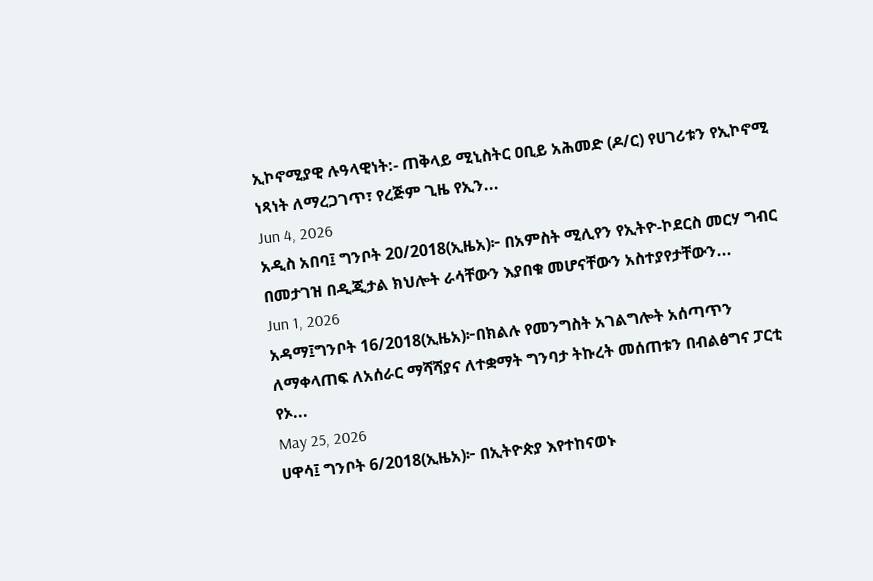ኢኮኖሚያዊ ሉዓላዊነት:- ጠቅላይ ሚኒስትር ዐቢይ አሕመድ (ዶ/ር) የሀገሪቱን የኢኮኖሚ ነጻነት ለማረጋገጥ፣ የረጅም ጊዜ የኢን...
Jun 4, 2026
አዲስ አበባ፤ ግንቦት 20/2018(ኢዜአ)፦ በአምስት ሚሊየን የኢትዮ-ኮደርስ መርሃ ግብር በመታገዝ በዲጂታል ክህሎት ራሳቸውን እያበቁ መሆናቸውን አስተያየታቸውን...
Jun 1, 2026
አዳማ፤ግንቦት 16/2018(ኢዜአ)፦በክልሉ የመንግስት አገልግሎት አሰጣጥን ለማቀላጠፍ ለአሰራር ማሻሻያና ለተቋማት ግንባታ ትኩረት መሰጠቱን በብልፅግና ፓርቲ የኦ...
May 25, 2026
ሀዋሳ፤ ግንቦት 6/2018(ኢዜአ)፦ በኢትዮጵያ እየተከናወኑ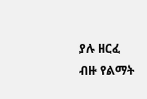ያሉ ዘርፈ ብዙ የልማት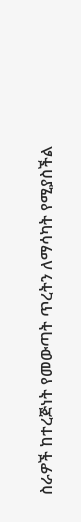ስራዎች ከተረጅነት የመውጣት ጥረትን ለማሳካት የሚያስችል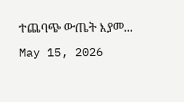ተጨባጭ ውጤት እያመ...
May 15, 2026